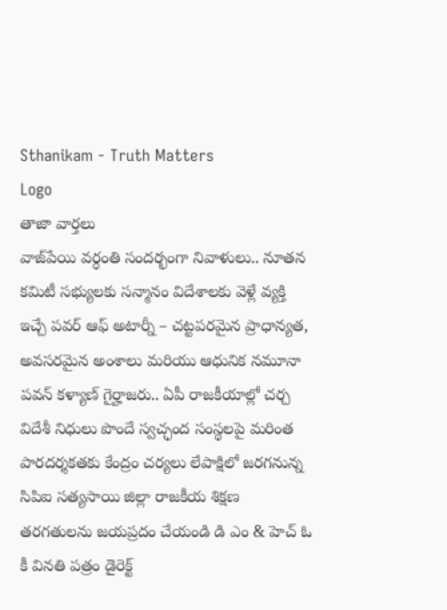Sthanikam - Truth Matters
Logo
తాజా వార్తలు
వాజ్‌పేయి వర్ధంతి సందర్భంగా నివాళులు.. నూతన కమిటీ సభ్యులకు సన్మానం విదేశాలకు వెళ్లే వ్యక్తి ఇచ్చే పవర్ ఆఫ్ అటార్నీ – చట్టపరమైన ప్రాధాన్యత, అవసరమైన అంశాలు మరియు ఆధునిక నమూనా పవన్ కళ్యాణ్ గైర్హాజరు.. ఏపీ రాజకీయాల్లో చర్చ విదేశీ నిధులు పొందే స్వచ్ఛంద సంస్థలపై మరింత పారదర్శకతకు కేంద్రం చర్యలు లేపాక్షిలో జరగనున్న సిపిఐ సత్యసాయి జిల్లా రాజకీయ శిక్షణ తరగతులను జయప్రదం చేయండి డి ఎం & హెచ్ ఓ కీ వినతి పత్రం డైరెక్ట్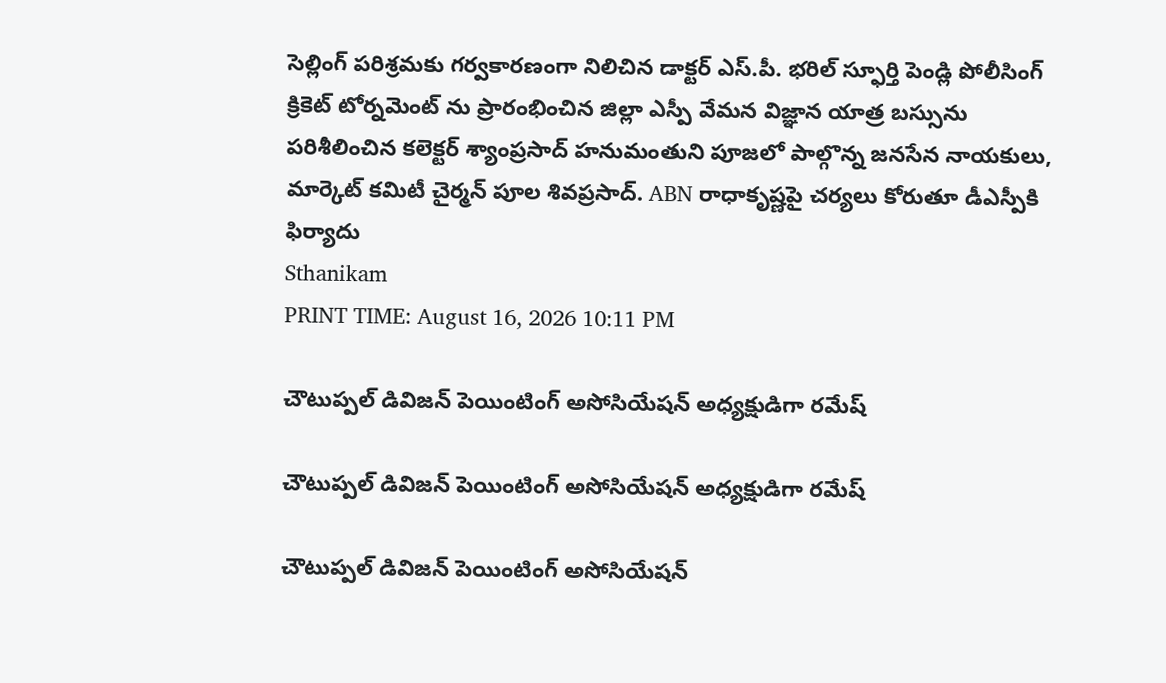సెల్లింగ్ పరిశ్రమకు గర్వకారణంగా నిలిచిన డాక్టర్ ఎస్.పీ. భరిల్ స్ఫూర్తి పెండ్లి పోలీసింగ్ క్రికెట్ టోర్నమెంట్ ను ప్రారంభించిన జిల్లా ఎస్పీ వేమన విజ్ఞాన యాత్ర బస్సును పరిశీలించిన కలెక్టర్ శ్యాంప్రసాద్ హనుమంతుని పూజలో పాల్గొన్న జనసేన నాయకులు, మార్కెట్ కమిటీ చైర్మన్ పూల శివప్రసాద్. ABN రాధాకృష్ణపై చర్యలు కోరుతూ డీఎస్పీకి ఫిర్యాదు
Sthanikam
PRINT TIME: August 16, 2026 10:11 PM

చౌటుప్పల్ డివిజన్ పెయింటింగ్ అసోసియేషన్ అధ్యక్షుడిగా రమేష్

చౌటుప్పల్ డివిజన్ పెయింటింగ్ అసోసియేషన్ అధ్యక్షుడిగా రమేష్

చౌటుప్పల్ డివిజన్ పెయింటింగ్ అసోసియేషన్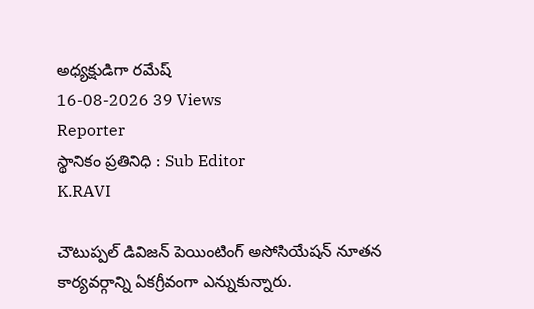అధ్యక్షుడిగా రమేష్
16-08-2026 39 Views
Reporter
స్థానికం ప్రతినిధి : Sub Editor
K.RAVI

చౌటుప్పల్ డివిజన్ పెయింటింగ్ అసోసియేషన్ నూతన కార్యవర్గాన్ని ఏకగ్రీవంగా ఎన్నుకున్నారు.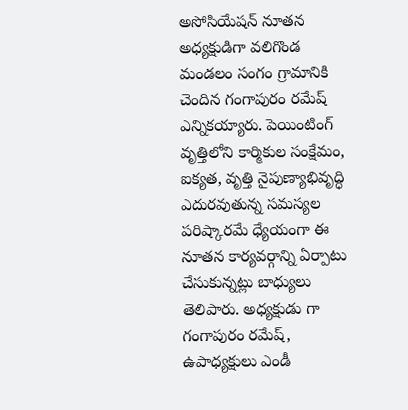అసోసియేషన్ నూతన అధ్యక్షుడిగా వలిగొండ మండలం సంగం గ్రామానికి చెందిన గంగాపురం రమేష్ ఎన్నికయ్యారు. పెయింటింగ్ వృత్తిలోని కార్మికుల సంక్షేమం, ఐక్యత, వృత్తి నైపుణ్యాభివృద్ధి ఎదురవుతున్న సమస్యల పరిష్కారమే ధ్యేయంగా ఈ నూతన కార్యవర్గాన్ని ఏర్పాటు చేసుకున్నట్లు బాధ్యులు తెలిపారు. అధ్యక్షుడు గా గంగాపురం రమేష్, ఉపాధ్యక్షులు ఎండీ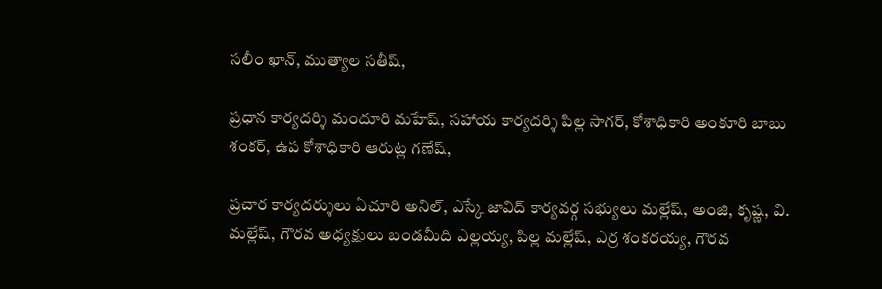సలీం ఖాన్, ముత్యాల సతీష్,

ప్రధాన కార్యదర్శి మందూరి మహేష్, సహాయ కార్యదర్శి పిల్ల సాగర్, కోశాధికారి అంకూరి బాబు శంకర్, ఉప కోశాధికారి ఆరుట్ల గణేష్,

ప్రచార కార్యదర్శులు ఏచూరి అనిల్, ఎస్కే జావిద్ కార్యవర్గ సభ్యులు మల్లేష్, అంజి, కృష్ణ, వి. మల్లేష్, గౌరవ అధ్యక్షులు బండమీది ఎల్లయ్య, పిల్ల మల్లేష్, ఎర్ర శంకరయ్య, గౌరవ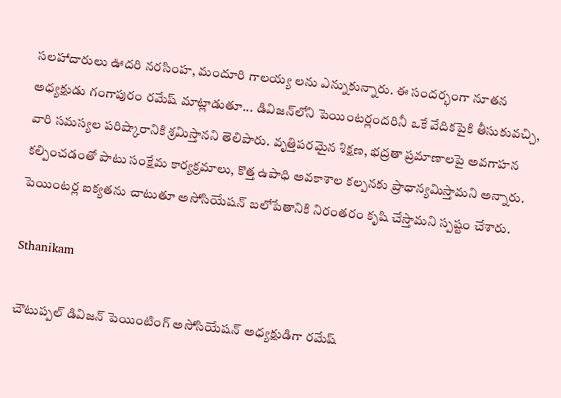సలహాదారులు ఊదరి నరసింహ, మందూరి గాలయ్య లను ఎన్నుకున్నారు. ఈ సందర్భంగా నూతన అధ్యక్షుడు గంగాపురం రమేష్ మాట్లాడుతూ... డివిజన్‌లోని పెయింటర్లందరినీ ఒకే వేదికపైకి తీసుకువచ్చి, వారి సమస్యల పరిష్కారానికి శ్రమిస్తానని తెలిపారు. వృత్తిపరమైన శిక్షణ, భద్రతా ప్రమాణాలపై అవగాహన కల్పించడంతో పాటు సంక్షేమ కార్యక్రమాలు, కొత్త ఉపాధి అవకాశాల కల్పనకు ప్రాధాన్యమిస్తామని అన్నారు. పెయింటర్ల ఐక్యతను చాటుతూ అసోసియేషన్ బలోపేతానికి నిరంతరం కృషి చేస్తామని స్పష్టం చేశారు.

Sthanikam

చౌటుప్పల్ డివిజన్ పెయింటింగ్ అసోసియేషన్ అధ్యక్షుడిగా రమేష్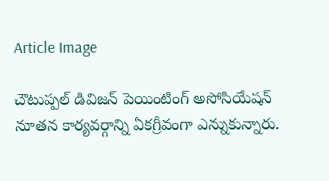Article Image

చౌటుప్పల్ డివిజన్ పెయింటింగ్ అసోసియేషన్ నూతన కార్యవర్గాన్ని ఏకగ్రీవంగా ఎన్నుకున్నారు.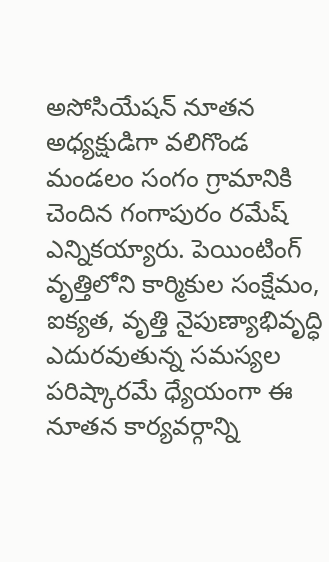అసోసియేషన్ నూతన అధ్యక్షుడిగా వలిగొండ మండలం సంగం గ్రామానికి చెందిన గంగాపురం రమేష్ ఎన్నికయ్యారు. పెయింటింగ్ వృత్తిలోని కార్మికుల సంక్షేమం, ఐక్యత, వృత్తి నైపుణ్యాభివృద్ధి ఎదురవుతున్న సమస్యల పరిష్కారమే ధ్యేయంగా ఈ నూతన కార్యవర్గాన్ని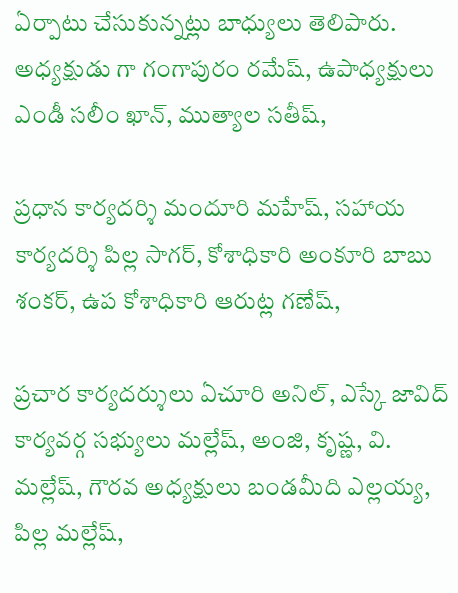ఏర్పాటు చేసుకున్నట్లు బాధ్యులు తెలిపారు. అధ్యక్షుడు గా గంగాపురం రమేష్, ఉపాధ్యక్షులు ఎండీ సలీం ఖాన్, ముత్యాల సతీష్,

ప్రధాన కార్యదర్శి మందూరి మహేష్, సహాయ కార్యదర్శి పిల్ల సాగర్, కోశాధికారి అంకూరి బాబు శంకర్, ఉప కోశాధికారి ఆరుట్ల గణేష్,

ప్రచార కార్యదర్శులు ఏచూరి అనిల్, ఎస్కే జావిద్ కార్యవర్గ సభ్యులు మల్లేష్, అంజి, కృష్ణ, వి. మల్లేష్, గౌరవ అధ్యక్షులు బండమీది ఎల్లయ్య, పిల్ల మల్లేష్,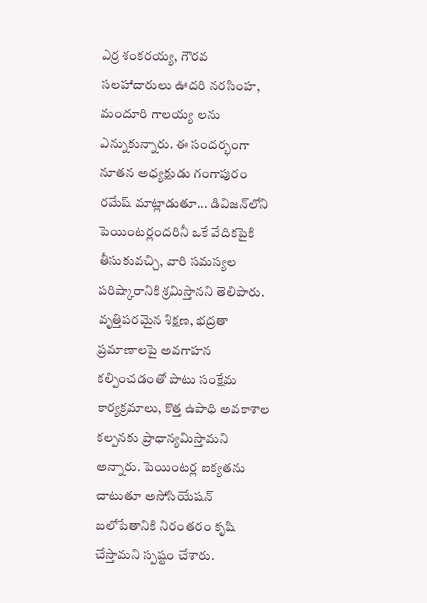ఎర్ర శంకరయ్య, గౌరవ సలహాదారులు ఊదరి నరసింహ, మందూరి గాలయ్య లను ఎన్నుకున్నారు. ఈ సందర్భంగా నూతన అధ్యక్షుడు గంగాపురం రమేష్ మాట్లాడుతూ... డివిజన్‌లోని పెయింటర్లందరినీ ఒకే వేదికపైకి తీసుకువచ్చి, వారి సమస్యల పరిష్కారానికి శ్రమిస్తానని తెలిపారు. వృత్తిపరమైన శిక్షణ, భద్రతా ప్రమాణాలపై అవగాహన కల్పించడంతో పాటు సంక్షేమ కార్యక్రమాలు, కొత్త ఉపాధి అవకాశాల కల్పనకు ప్రాధాన్యమిస్తామని అన్నారు. పెయింటర్ల ఐక్యతను చాటుతూ అసోసియేషన్ బలోపేతానికి నిరంతరం కృషి చేస్తామని స్పష్టం చేశారు.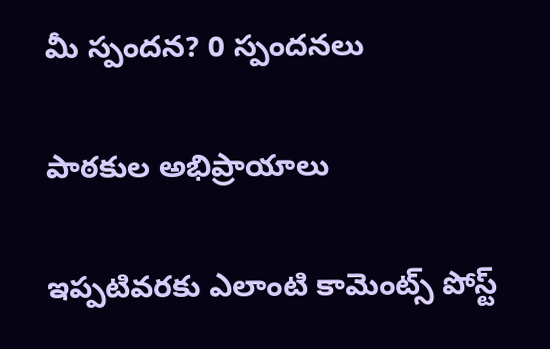మీ స్పందన? 0 స్పందనలు

పాఠకుల అభిప్రాయాలు

ఇప్పటివరకు ఎలాంటి కామెంట్స్ పోస్ట్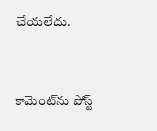చేయలేదు.


కామెంట్‌ను పోస్ట్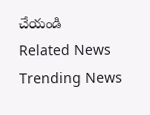చేయండి
Related News
Trending News